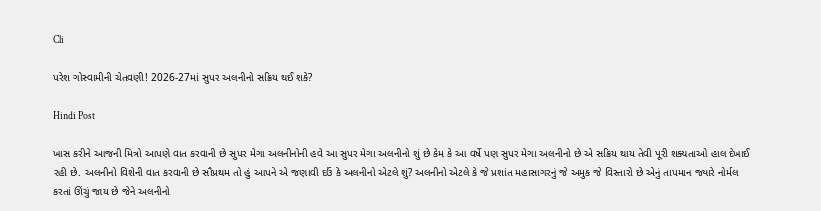Cli

પરેશ ગોસ્વામીની ચેતવણી! 2026-27માં સુપર અલનીનો સક્રિય થઈ શકે?

Hindi Post

ખાસ કરીને આજની મિત્રો આપણે વાત કરવાની છે સુપર મેગા અલનીનોની હવે આ સુપર મેગા અલનીનો શું છે કેમ કે આ વર્ષે પણ સુપર મેગા અલનીનો છે એ સક્રિય થાય તેવી પૂરી શક્યતાઓ હાલ દેખાઈ રહી છે. અલનીનો વિશેની વાત કરવાની છે સૌપ્રથમ તો હું આપને એ જણાવી દઉં કે અલનીનો એટલે શું? અલનીનો એટલે કે જે પ્રશાંત મહાસાગરનું જે અમુક જે વિસ્તારો છે એનું તાપમાન જ્યારે નોર્મલ કરતાં ઊંચું જાય છે જેને અલનીનો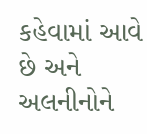કહેવામાં આવે છે અને અલનીનોને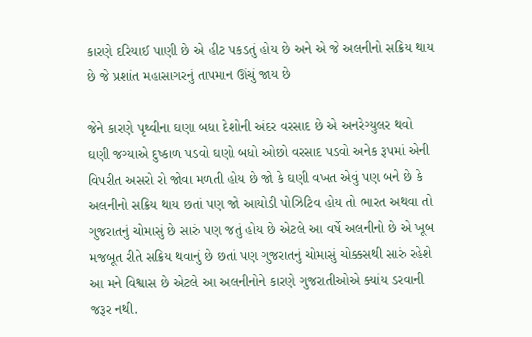કારણે દરિયાઈ પાણી છે એ હીટ પકડતું હોય છે અને એ જે અલનીનો સક્રિય થાય છે જે પ્રશાંત મહાસાગરનું તાપમાન ઊંચું જાય છે

જેને કારણે પૃથ્વીના ઘણા બધા દેશોની અંદર વરસાદ છે એ અનરેગ્યુલર થવો ઘણી જગ્યાએ દુષ્કાળ પડવો ઘણો બધો ઓછો વરસાદ પડવો અનેક રૂપમાં એની વિપરીત અસરો રો જોવા મળતી હોય છે જો કે ઘણી વખત એવું પણ બને છે કે અલનીનો સક્રિય થાય છતાં પણ જો આયોડી પોઝિટિવ હોય તો ભારત અથવા તો ગુજરાતનું ચોમાસું છે સારું પણ જતું હોય છે એટલે આ વર્ષે અલનીનો છે એ ખૂબ મજબૂત રીતે સક્રિય થવાનું છે છતાં પણ ગુજરાતનું ચોમાસું ચોક્કસથી સારું રહેશે આ મને વિશ્વાસ છે એટલે આ અલનીનોને કારણે ગુજરાતીઓએ ક્યાંય ડરવાની જરૂર નથી.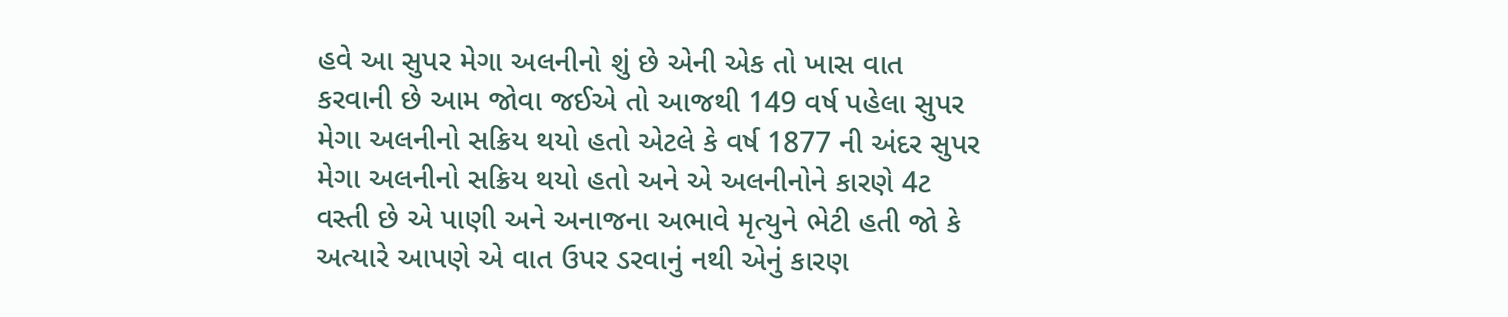હવે આ સુપર મેગા અલનીનો શું છે એની એક તો ખાસ વાત કરવાની છે આમ જોવા જઈએ તો આજથી 149 વર્ષ પહેલા સુપર મેગા અલનીનો સક્રિય થયો હતો એટલે કે વર્ષ 1877 ની અંદર સુપર મેગા અલનીનો સક્રિય થયો હતો અને એ અલનીનોને કારણે 4ટ વસ્તી છે એ પાણી અને અનાજના અભાવે મૃત્યુને ભેટી હતી જો કે અત્યારે આપણે એ વાત ઉપર ડરવાનું નથી એનું કારણ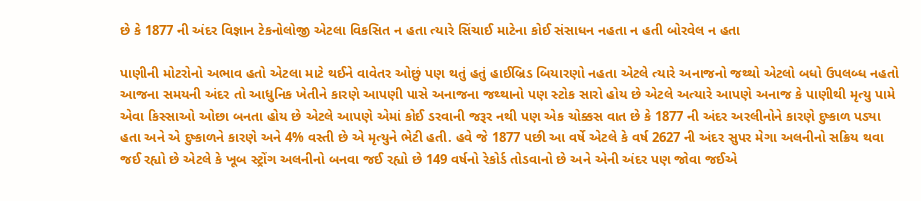છે કે 1877 ની અંદર વિજ્ઞાન ટેકનોલોજી એટલા વિકસિત ન હતા ત્યારે સિંચાઈ માટેના કોઈ સંસાધન નહતા ન હતી બોરવેલ ન હતા

પાણીની મોટરોનો અભાવ હતો એટલા માટે થઈને વાવેતર ઓછું પણ થતું હતું હાઈબ્રિડ બિયારણો નહતા એટલે ત્યારે અનાજનો જથ્થો એટલો બધો ઉપલબ્ધ નહતો આજના સમયની અંદર તો આધુનિક ખેતીને કારણે આપણી પાસે અનાજના જથ્થાનો પણ સ્ટોક સારો હોય છે એટલે અત્યારે આપણે અનાજ કે પાણીથી મૃત્યુ પામે એવા કિસ્સાઓ ઓછા બનતા હોય છે એટલે આપણે એમાં કોઈ ડરવાની જરૂર નથી પણ એક ચોક્કસ વાત છે કે 1877 ની અંદર અરલીનોને કારણે દુષ્કાળ પડ્યા હતા અને એ દુષ્કાળને કારણે અને 4% વસ્તી છે એ મૃત્યુને ભેટી હતી. હવે જે 1877 પછી આ વર્ષે એટલે કે વર્ષ 2627 ની અંદર સુપર મેગા અલનીનો સક્રિય થવા જઈ રહ્યો છે એટલે કે ખૂબ સ્ટ્રોંગ અલનીનો બનવા જઈ રહ્યો છે 149 વર્ષનો રેકોર્ડ તોડવાનો છે અને એની અંદર પણ જોવા જઈએ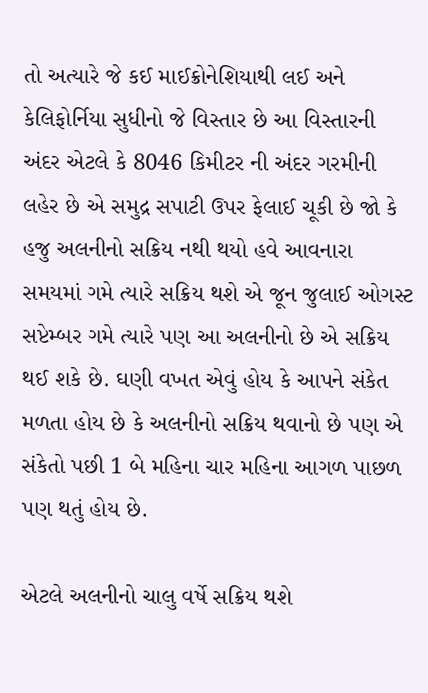તો અત્યારે જે કઈ માઈક્રોનેશિયાથી લઈ અને કેલિફોર્નિયા સુધીનો જે વિસ્તાર છે આ વિસ્તારની અંદર એટલે કે 8046 કિમીટર ની અંદર ગરમીની લહેર છે એ સમુદ્ર સપાટી ઉપર ફેલાઈ ચૂકી છે જો કે હજુ અલનીનો સક્રિય નથી થયો હવે આવનારા સમયમાં ગમે ત્યારે સક્રિય થશે એ જૂન જુલાઈ ઓગસ્ટ સપ્ટેમ્બર ગમે ત્યારે પણ આ અલનીનો છે એ સક્રિય થઈ શકે છે. ઘણી વખત એવું હોય કે આપને સંકેત મળતા હોય છે કે અલનીનો સક્રિય થવાનો છે પણ એ સંકેતો પછી 1 બે મહિના ચાર મહિના આગળ પાછળ પણ થતું હોય છે.

એટલે અલનીનો ચાલુ વર્ષે સક્રિય થશે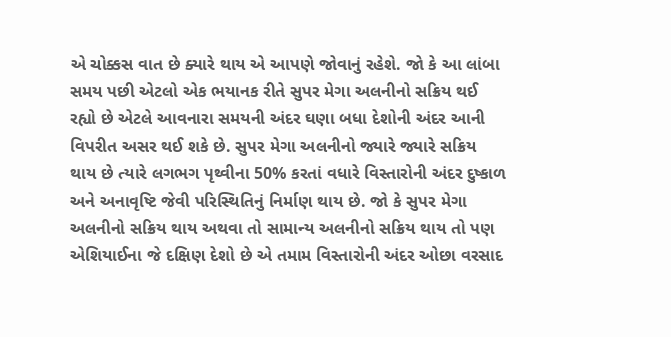એ ચોક્કસ વાત છે ક્યારે થાય એ આપણે જોવાનું રહેશે. જો કે આ લાંબા સમય પછી એટલો એક ભયાનક રીતે સુપર મેગા અલનીનો સક્રિય થઈ રહ્યો છે એટલે આવનારા સમયની અંદર ઘણા બધા દેશોની અંદર આની વિપરીત અસર થઈ શકે છે. સુપર મેગા અલનીનો જ્યારે જ્યારે સક્રિય થાય છે ત્યારે લગભગ પૃથ્વીના 50% કરતાં વધારે વિસ્તારોની અંદર દુષ્કાળ અને અનાવૃષ્ટિ જેવી પરિસ્થિતિનું નિર્માણ થાય છે. જો કે સુપર મેગા અલનીનો સક્રિય થાય અથવા તો સામાન્ય અલનીનો સક્રિય થાય તો પણ એશિયાઈના જે દક્ષિણ દેશો છે એ તમામ વિસ્તારોની અંદર ઓછા વરસાદ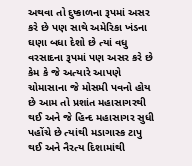અથવા તો દુષ્કાળના રૂપમાં અસર કરે છે પણ સાથે અમેરિકા ખંડના ઘણા બધા દેશો છે ત્યાં વધુ વરસાદના રૂપમાં પણ અસર કરે છે કેમ કે જે અત્યારે આપણે ચોમાસાના જે મોસમી પવનો હોય છે આમ તો પ્રશાંત મહાસાગરથી થઈ અને જે હિન્દ મહાસાગર સુધી પહોંચે છે ત્યાંથી મડાગાસ્ક ટાપુ થઈ અને નૈરત્ય દિશામાંથી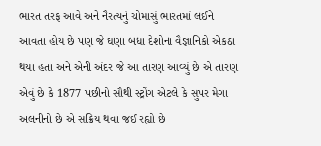ભારત તરફ આવે અને નૈરત્યનું ચોમાસું ભારતમાં લઈને આવતા હોય છે પણ જે ઘણા બધા દેશોના વૈજ્ઞાનિકો એકઠા થયા હતા અને એની અંદર જે આ તારણ આવ્યું છે એ તારણ એવું છે કે 1877 પછીનો સૌથી સ્ટ્રોંગ એટલે કે સુપર મેગા અલનીનો છે એ સક્રિય થવા જઈ રહ્યો છે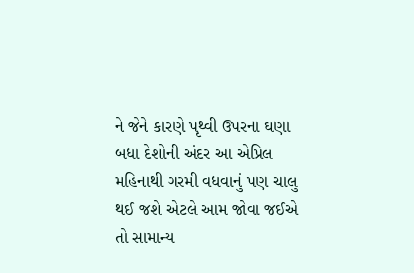ને જેને કારણે પૃથ્વી ઉપરના ઘણા બધા દેશોની અંદર આ એપ્રિલ મહિનાથી ગરમી વધવાનું પણ ચાલુ થઈ જશે એટલે આમ જોવા જઈએ તો સામાન્ય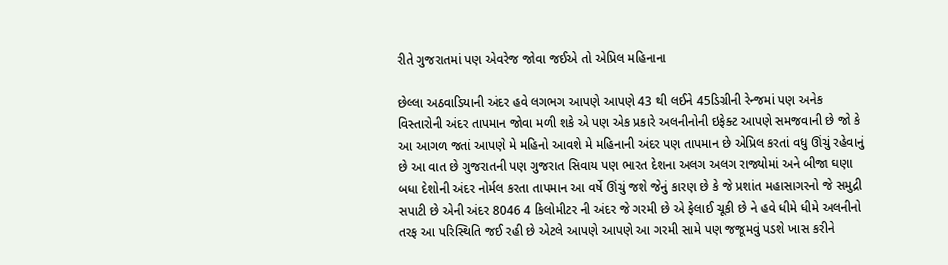રીતે ગુજરાતમાં પણ એવરેજ જોવા જઈએ તો એપ્રિલ મહિનાના

છેલ્લા અઠવાડિયાની અંદર હવે લગભગ આપણે આપણે 43 થી લઈને 45ડિગ્રીની રેન્જમાં પણ અનેક વિસ્તારોની અંદર તાપમાન જોવા મળી શકે એ પણ એક પ્રકારે અલનીનોની ઇફેક્ટ આપણે સમજવાની છે જો કે આ આગળ જતાં આપણે મે મહિનો આવશે મે મહિનાની અંદર પણ તાપમાન છે એપ્રિલ કરતાં વધુ ઊંચું રહેવાનું છે આ વાત છે ગુજરાતની પણ ગુજરાત સિવાય પણ ભારત દેશના અલગ અલગ રાજ્યોમાં અને બીજા ઘણા બધા દેશોની અંદર નોર્મલ કરતા તાપમાન આ વર્ષે ઊંચું જશે જેનું કારણ છે કે જે પ્રશાંત મહાસાગરનો જે સમુદ્રી સપાટી છે એની અંદર 8046 4 કિલોમીટર ની અંદર જે ગરમી છે એ ફેલાઈ ચૂકી છે ને હવે ધીમે ધીમે અલનીનો તરફ આ પરિસ્થિતિ જઈ રહી છે એટલે આપણે આપણે આ ગરમી સામે પણ જજૂમવું પડશે ખાસ કરીને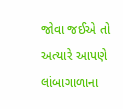જોવા જઈએ તો અત્યારે આપણે લાંબાગાળાના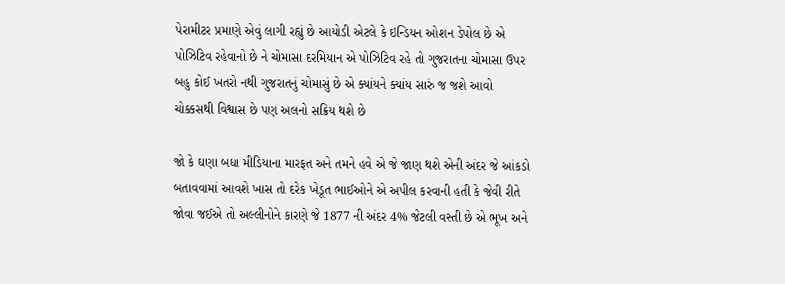પેરામીટર પ્રમાણે એવું લાગી રહ્યું છે આયોડી એટલે કે ઇન્ડિયન ઓશન ડેપોલ છે એ પોઝિટિવ રહેવાનો છે ને ચોમાસા દરમિયાન એ પોઝિટિવ રહે તો ગુજરાતના ચોમાસા ઉપર બહુ કોઈ ખતરો નથી ગુજરાતનું ચોમાસું છે એ ક્યાંયને ક્યાંય સારું જ જશે આવો ચોક્કસથી વિશ્વાસ છે પણ અલનો સક્રિય થશે છે

જો કે ઘણા બધા મીડિયાના મારફત અને તમને હવે એ જે જાણ થશે એની અંદર જે આંકડો બતાવવામાં આવશે ખાસ તો દરેક ખેડૂત ભાઈઓને એ અપીલ કરવાની હતી કે જેવી રીતે જોવા જઈએ તો અલ્લીનોને કારણે જે 1877 ની અંદર 4% જેટલી વસ્તી છે એ ભૂખ અને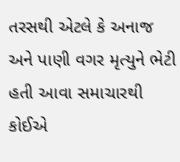તરસથી એટલે કે અનાજ અને પાણી વગર મૃત્યુને ભેટી હતી આવા સમાચારથી કોઈએ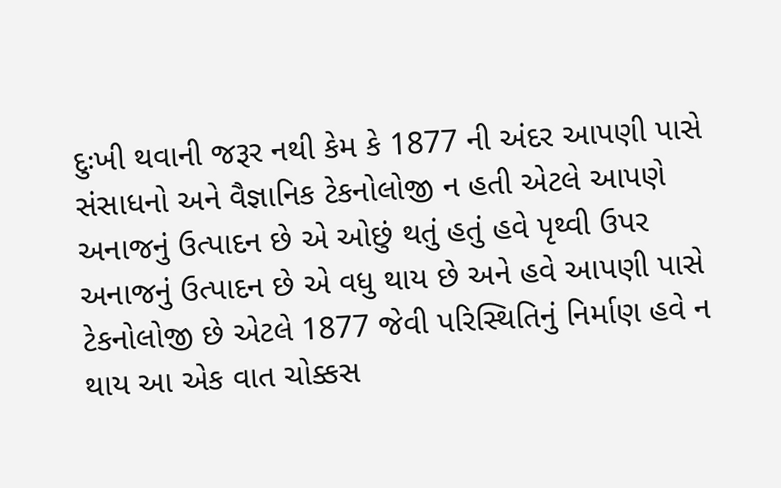દુઃખી થવાની જરૂર નથી કેમ કે 1877 ની અંદર આપણી પાસે સંસાધનો અને વૈજ્ઞાનિક ટેકનોલોજી ન હતી એટલે આપણે અનાજનું ઉત્પાદન છે એ ઓછું થતું હતું હવે પૃથ્વી ઉપર અનાજનું ઉત્પાદન છે એ વધુ થાય છે અને હવે આપણી પાસે ટેકનોલોજી છે એટલે 1877 જેવી પરિસ્થિતિનું નિર્માણ હવે ન થાય આ એક વાત ચોક્કસ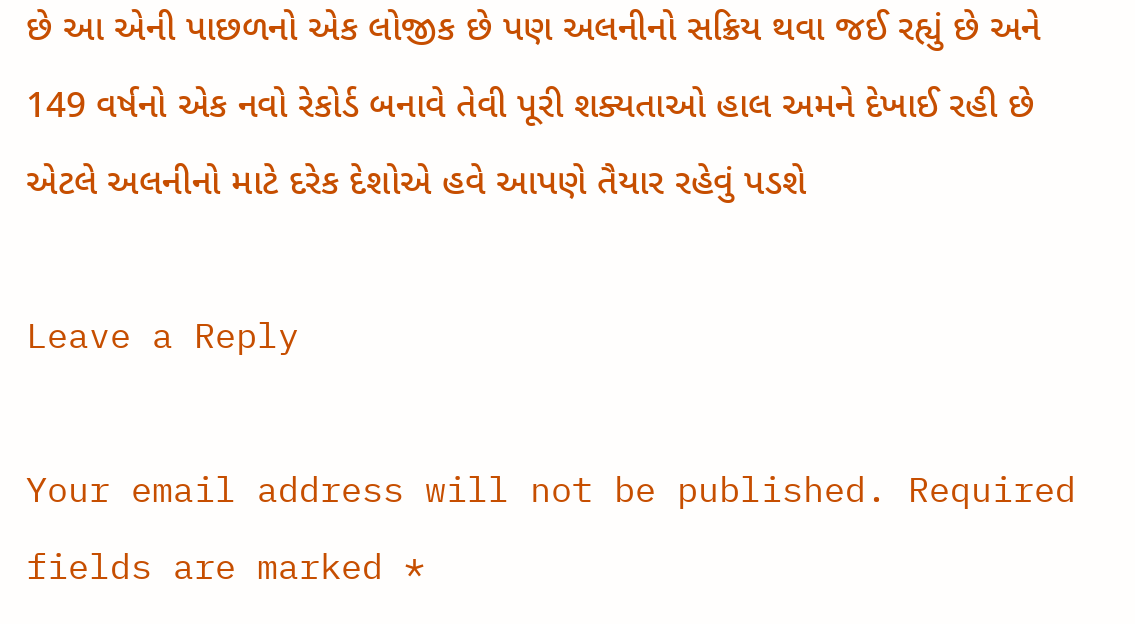છે આ એની પાછળનો એક લોજીક છે પણ અલનીનો સક્રિય થવા જઈ રહ્યું છે અને 149 વર્ષનો એક નવો રેકોર્ડ બનાવે તેવી પૂરી શક્યતાઓ હાલ અમને દેખાઈ રહી છે એટલે અલનીનો માટે દરેક દેશોએ હવે આપણે તૈયાર રહેવું પડશે

Leave a Reply

Your email address will not be published. Required fields are marked *